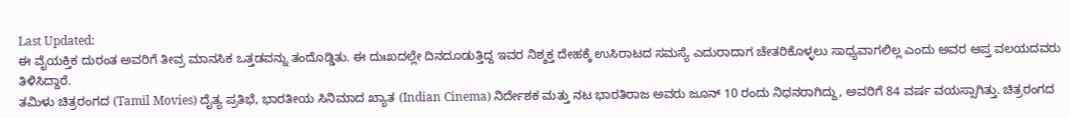Last Updated:
ಈ ವೈಯಕ್ತಿಕ ದುರಂತ ಅವರಿಗೆ ತೀವ್ರ ಮಾನಸಿಕ ಒತ್ತಡವನ್ನು ತಂದೊಡ್ಡಿತು. ಈ ದುಃಖದಲ್ಲೇ ದಿನದೂಡುತ್ತಿದ್ದ ಇವರ ನಿಶ್ಶಕ್ತ ದೇಹಕ್ಕೆ ಉಸಿರಾಟದ ಸಮಸ್ಯೆ ಎದುರಾದಾಗ ಚೇತರಿಕೊಳ್ಳಲು ಸಾಧ್ಯವಾಗಲಿಲ್ಲ ಎಂದು ಅವರ ಆಪ್ತ ವಲಯದವರು ತಿಳಿಸಿದ್ದಾರೆ.
ತಮಿಳು ಚಿತ್ರರಂಗದ (Tamil Movies) ದೈತ್ಯ ಪ್ರತಿಭೆ, ಭಾರತೀಯ ಸಿನಿಮಾದ ಖ್ಯಾತ (Indian Cinema) ನಿರ್ದೇಶಕ ಮತ್ತು ನಟ ಭಾರತಿರಾಜ ಅವರು ಜೂನ್ 10 ರಂದು ನಿಧನರಾಗಿದ್ದು, ಅವರಿಗೆ 84 ವರ್ಷ ವಯಸ್ಸಾಗಿತ್ತು. ಚಿತ್ರರಂಗದ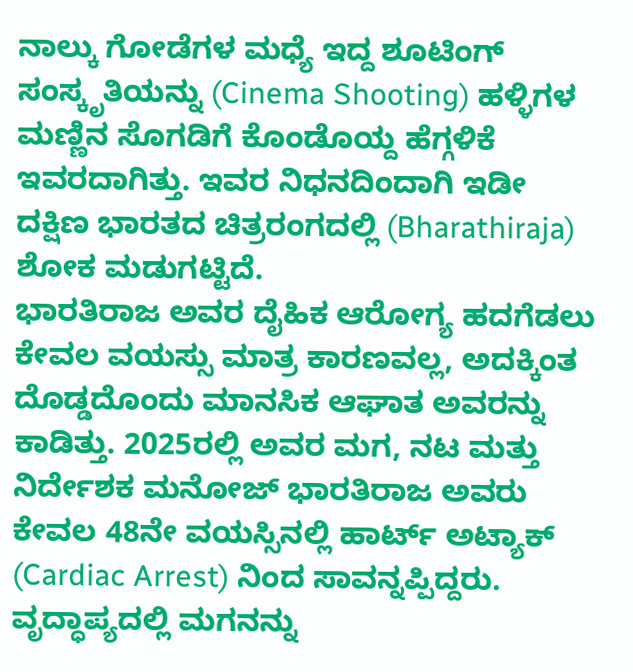ನಾಲ್ಕು ಗೋಡೆಗಳ ಮಧ್ಯೆ ಇದ್ದ ಶೂಟಿಂಗ್ ಸಂಸ್ಕೃತಿಯನ್ನು (Cinema Shooting) ಹಳ್ಳಿಗಳ ಮಣ್ಣಿನ ಸೊಗಡಿಗೆ ಕೊಂಡೊಯ್ದ ಹೆಗ್ಗಳಿಕೆ ಇವರದಾಗಿತ್ತು. ಇವರ ನಿಧನದಿಂದಾಗಿ ಇಡೀ ದಕ್ಷಿಣ ಭಾರತದ ಚಿತ್ರರಂಗದಲ್ಲಿ (Bharathiraja) ಶೋಕ ಮಡುಗಟ್ಟಿದೆ.
ಭಾರತಿರಾಜ ಅವರ ದೈಹಿಕ ಆರೋಗ್ಯ ಹದಗೆಡಲು ಕೇವಲ ವಯಸ್ಸು ಮಾತ್ರ ಕಾರಣವಲ್ಲ, ಅದಕ್ಕಿಂತ ದೊಡ್ಡದೊಂದು ಮಾನಸಿಕ ಆಘಾತ ಅವರನ್ನು ಕಾಡಿತ್ತು. 2025ರಲ್ಲಿ ಅವರ ಮಗ, ನಟ ಮತ್ತು ನಿರ್ದೇಶಕ ಮನೋಜ್ ಭಾರತಿರಾಜ ಅವರು ಕೇವಲ 48ನೇ ವಯಸ್ಸಿನಲ್ಲಿ ಹಾರ್ಟ್ ಅಟ್ಯಾಕ್ (Cardiac Arrest) ನಿಂದ ಸಾವನ್ನಪ್ಪಿದ್ದರು.
ವೃದ್ಧಾಪ್ಯದಲ್ಲಿ ಮಗನನ್ನು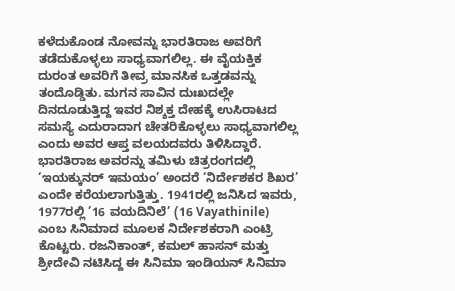ಕಳೆದುಕೊಂಡ ನೋವನ್ನು ಭಾರತಿರಾಜ ಅವರಿಗೆ ತಡೆದುಕೊಳ್ಳಲು ಸಾಧ್ಯವಾಗಲಿಲ್ಲ. ಈ ವೈಯಕ್ತಿಕ ದುರಂತ ಅವರಿಗೆ ತೀವ್ರ ಮಾನಸಿಕ ಒತ್ತಡವನ್ನು ತಂದೊಡ್ಡಿತು. ಮಗನ ಸಾವಿನ ದುಃಖದಲ್ಲೇ ದಿನದೂಡುತ್ತಿದ್ದ ಇವರ ನಿಶ್ಶಕ್ತ ದೇಹಕ್ಕೆ ಉಸಿರಾಟದ ಸಮಸ್ಯೆ ಎದುರಾದಾಗ ಚೇತರಿಕೊಳ್ಳಲು ಸಾಧ್ಯವಾಗಲಿಲ್ಲ ಎಂದು ಅವರ ಆಪ್ತ ವಲಯದವರು ತಿಳಿಸಿದ್ದಾರೆ.
ಭಾರತಿರಾಜ ಅವರನ್ನು ತಮಿಳು ಚಿತ್ರರಂಗದಲ್ಲಿ ‘ಇಯಕ್ಕುನರ್ ಇಮಯಂ’ ಅಂದರೆ ‘ನಿರ್ದೇಶಕರ ಶಿಖರ’ ಎಂದೇ ಕರೆಯಲಾಗುತ್ತಿತ್ತು. 1941ರಲ್ಲಿ ಜನಿಸಿದ ಇವರು, 1977ರಲ್ಲಿ ’16 ವಯದಿನಿಲೆ’ (16 Vayathinile) ಎಂಬ ಸಿನಿಮಾದ ಮೂಲಕ ನಿರ್ದೇಶಕರಾಗಿ ಎಂಟ್ರಿ ಕೊಟ್ಟರು. ರಜನಿಕಾಂತ್, ಕಮಲ್ ಹಾಸನ್ ಮತ್ತು ಶ್ರೀದೇವಿ ನಟಿಸಿದ್ದ ಈ ಸಿನಿಮಾ ಇಂಡಿಯನ್ ಸಿನಿಮಾ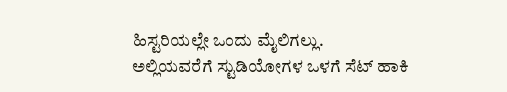ಹಿಸ್ಟರಿಯಲ್ಲೇ ಒಂದು ಮೈಲಿಗಲ್ಲು.
ಅಲ್ಲಿಯವರೆಗೆ ಸ್ಟುಡಿಯೋಗಳ ಒಳಗೆ ಸೆಟ್ ಹಾಕಿ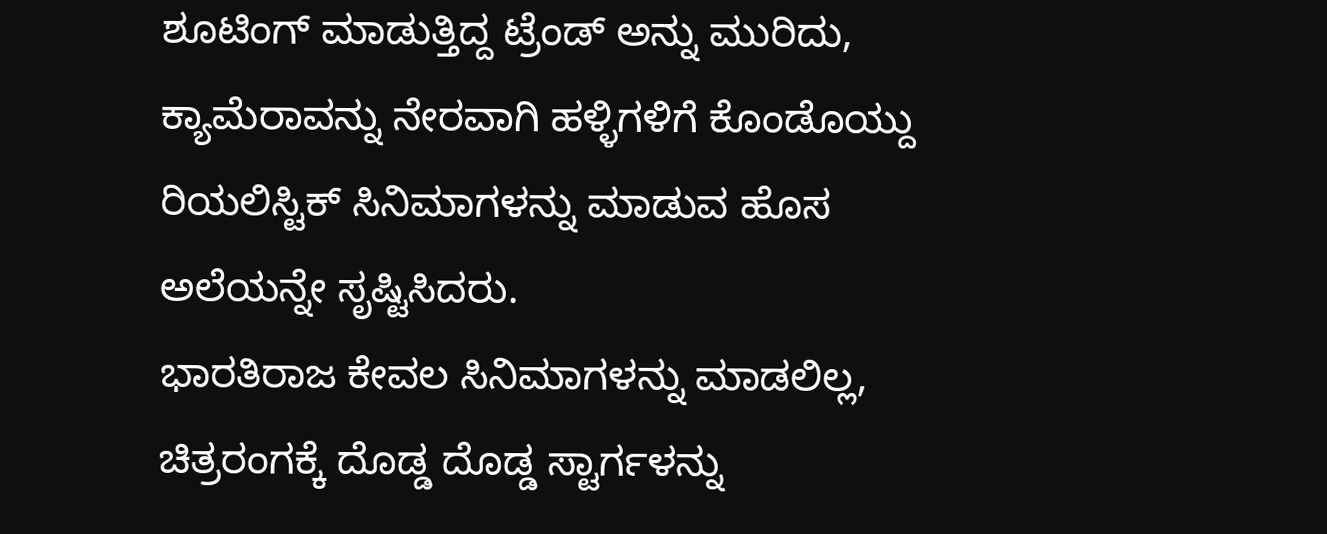ಶೂಟಿಂಗ್ ಮಾಡುತ್ತಿದ್ದ ಟ್ರೆಂಡ್ ಅನ್ನು ಮುರಿದು, ಕ್ಯಾಮೆರಾವನ್ನು ನೇರವಾಗಿ ಹಳ್ಳಿಗಳಿಗೆ ಕೊಂಡೊಯ್ದು ರಿಯಲಿಸ್ಟಿಕ್ ಸಿನಿಮಾಗಳನ್ನು ಮಾಡುವ ಹೊಸ ಅಲೆಯನ್ನೇ ಸೃಷ್ಟಿಸಿದರು.
ಭಾರತಿರಾಜ ಕೇವಲ ಸಿನಿಮಾಗಳನ್ನು ಮಾಡಲಿಲ್ಲ, ಚಿತ್ರರಂಗಕ್ಕೆ ದೊಡ್ಡ ದೊಡ್ಡ ಸ್ಟಾರ್ಗಳನ್ನು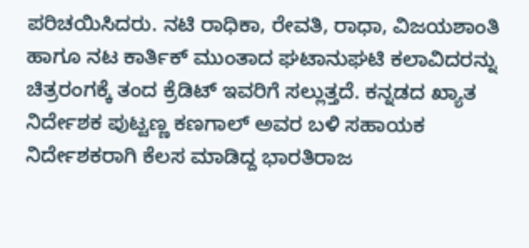ಪರಿಚಯಿಸಿದರು. ನಟಿ ರಾಧಿಕಾ, ರೇವತಿ, ರಾಧಾ, ವಿಜಯಶಾಂತಿ ಹಾಗೂ ನಟ ಕಾರ್ತಿಕ್ ಮುಂತಾದ ಘಟಾನುಘಟಿ ಕಲಾವಿದರನ್ನು ಚಿತ್ರರಂಗಕ್ಕೆ ತಂದ ಕ್ರೆಡಿಟ್ ಇವರಿಗೆ ಸಲ್ಲುತ್ತದೆ. ಕನ್ನಡದ ಖ್ಯಾತ ನಿರ್ದೇಶಕ ಪುಟ್ಟಣ್ಣ ಕಣಗಾಲ್ ಅವರ ಬಳಿ ಸಹಾಯಕ ನಿರ್ದೇಶಕರಾಗಿ ಕೆಲಸ ಮಾಡಿದ್ದ ಭಾರತಿರಾಜ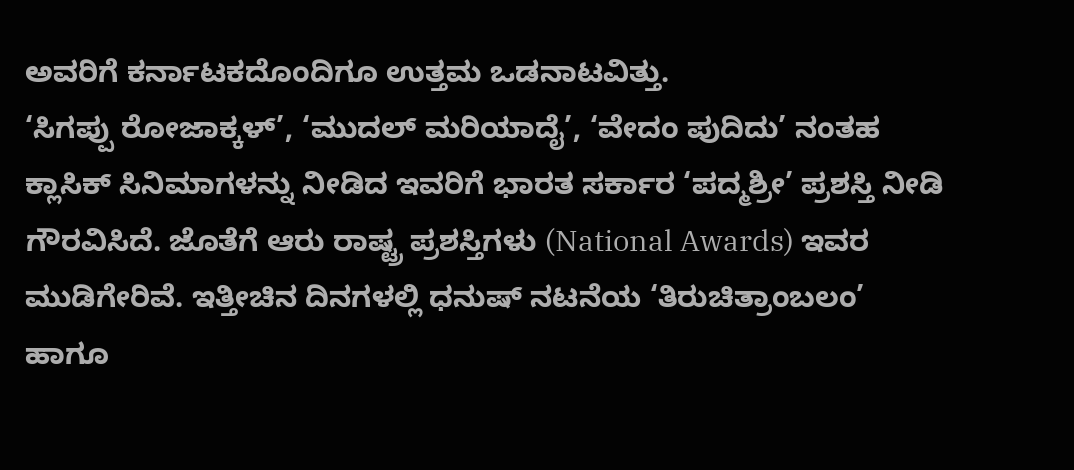ಅವರಿಗೆ ಕರ್ನಾಟಕದೊಂದಿಗೂ ಉತ್ತಮ ಒಡನಾಟವಿತ್ತು.
‘ಸಿಗಪ್ಪು ರೋಜಾಕ್ಕಳ್’, ‘ಮುದಲ್ ಮರಿಯಾದೈ’, ‘ವೇದಂ ಪುದಿದು’ ನಂತಹ ಕ್ಲಾಸಿಕ್ ಸಿನಿಮಾಗಳನ್ನು ನೀಡಿದ ಇವರಿಗೆ ಭಾರತ ಸರ್ಕಾರ ‘ಪದ್ಮಶ್ರೀ’ ಪ್ರಶಸ್ತಿ ನೀಡಿ ಗೌರವಿಸಿದೆ. ಜೊತೆಗೆ ಆರು ರಾಷ್ಟ್ರ ಪ್ರಶಸ್ತಿಗಳು (National Awards) ಇವರ ಮುಡಿಗೇರಿವೆ. ಇತ್ತೀಚಿನ ದಿನಗಳಲ್ಲಿ ಧನುಷ್ ನಟನೆಯ ‘ತಿರುಚಿತ್ರಾಂಬಲಂ’ ಹಾಗೂ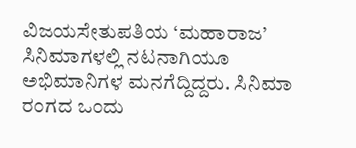ವಿಜಯಸೇತುಪತಿಯ ‘ಮಹಾರಾಜ’ ಸಿನಿಮಾಗಳಲ್ಲಿ ನಟನಾಗಿಯೂ ಅಭಿಮಾನಿಗಳ ಮನಗೆದ್ದಿದ್ದರು. ಸಿನಿಮಾ ರಂಗದ ಒಂದು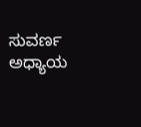ಸುವರ್ಣ ಅಧ್ಯಾಯ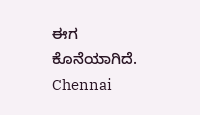ಈಗ ಕೊನೆಯಾಗಿದೆ.
Chennai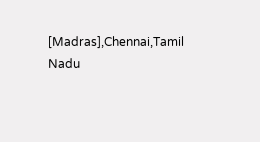[Madras],Chennai,Tamil Nadu